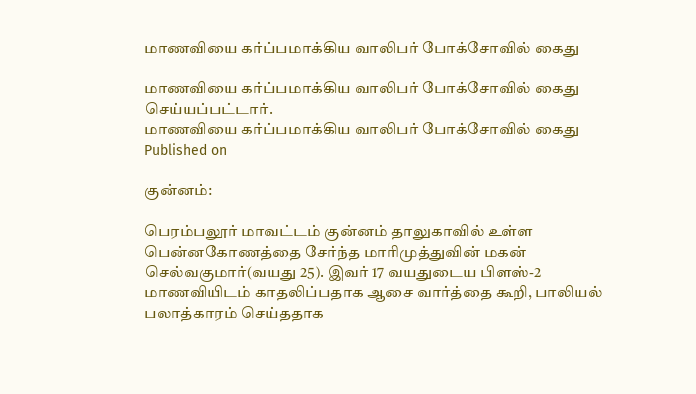மாணவியை கர்ப்பமாக்கிய வாலிபர் போக்சோவில் கைது

மாணவியை கர்ப்பமாக்கிய வாலிபர் போக்சோவில் கைது செய்யப்பட்டார்.
மாணவியை கர்ப்பமாக்கிய வாலிபர் போக்சோவில் கைது
Published on

குன்னம்:

பெரம்பலூர் மாவட்டம் குன்னம் தாலுகாவில் உள்ள பென்னகோணத்தை சேர்ந்த மாரிமுத்துவின் மகன் செல்வகுமார்(வயது 25). இவர் 17 வயதுடைய பிளஸ்-2 மாணவியிடம் காதலிப்பதாக ஆசை வார்த்தை கூறி, பாலியல் பலாத்காரம் செய்ததாக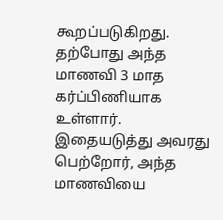கூறப்படுகிறது. தற்போது அந்த மாணவி 3 மாத கர்ப்பிணியாக உள்ளார். இதையடுத்து அவரது பெற்றோர், அந்த மாணவியை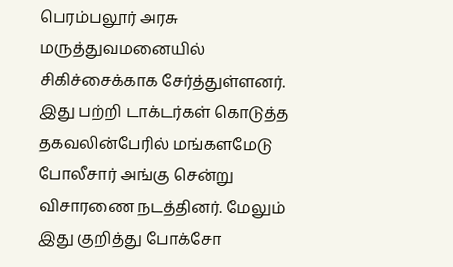பெரம்பலூர் அரசு மருத்துவமனையில் சிகிச்சைக்காக சேர்த்துள்ளனர். இது பற்றி டாக்டர்கள் கொடுத்த தகவலின்பேரில் மங்களமேடு போலீசார் அங்கு சென்று விசாரணை நடத்தினர். மேலும் இது குறித்து போக்சோ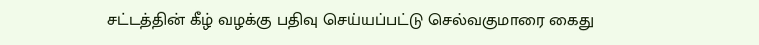சட்டத்தின் கீழ் வழக்கு பதிவு செய்யப்பட்டு செல்வகுமாரை கைது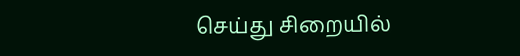செய்து சிறையில்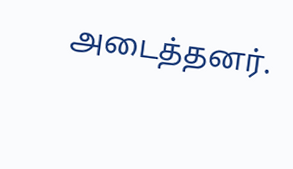அடைத்தனர்.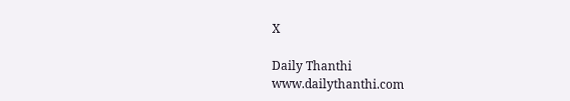X

Daily Thanthi
www.dailythanthi.com